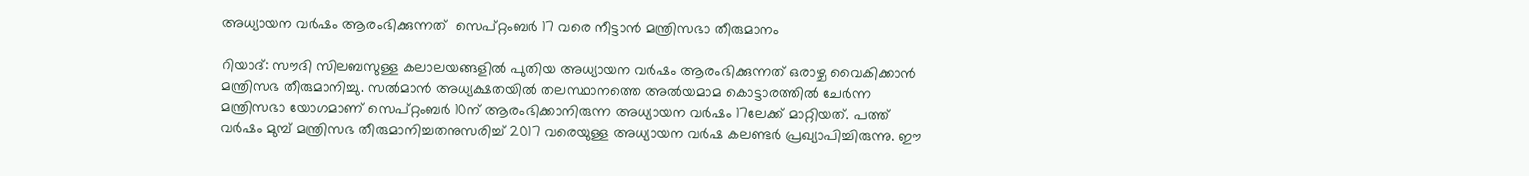അധ്യായന വര്‍ഷം ആരംഭിക്കുന്നത്  സെപ്റ്റംബര്‍ 17 വരെ നീട്ടാന്‍ മന്ത്രിസഭാ തീരുമാനം

റിയാദ്: സൗദി സിലബസുള്ള കലാലയങ്ങളില്‍ പുതിയ അധ്യായന വര്‍ഷം ആരംഭിക്കുന്നത് ഒരാഴ്ച വൈകിക്കാൻ മന്ത്രിസഭ തീരുമാനിച്ചു. സല്‍മാന്‍ അധ്യക്ഷതയില്‍ തലസ്ഥാനത്തെ അല്‍യമാമ കൊട്ടാരത്തില്‍ ചേര്‍ന്ന മന്ത്രിസഭാ യോഗമാണ് സെപ്റ്റംബര്‍ 10ന് ആരംഭിക്കാനിരുന്ന അധ്യായന വര്‍ഷം 17ലേക്ക് മാറ്റിയത്. പത്ത് വര്‍ഷം മുമ്പ് മന്ത്രിസഭ തീരുമാനിച്ചതനുസരിച്ച് 2017 വരെയുള്ള അധ്യായന വര്‍ഷ കലണ്ടര്‍ പ്രഖ്യാപിച്ചിരുന്നു. ഈ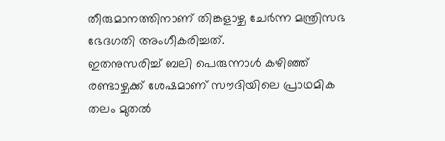തീരുമാനത്തിനാണ് തിങ്കളാഴ്ച ചേര്‍ന്ന മന്ത്രിസഭ ഭേദഗതി അംഗീകരിച്ചത്.
ഇതനുസരിച്ച് ബലി പെരുന്നാള്‍ കഴിഞ്ഞ് രണ്ടാഴ്ചക്ക് ശേഷമാണ് സൗദിയിലെ പ്രാഥമിക തലം മുതല്‍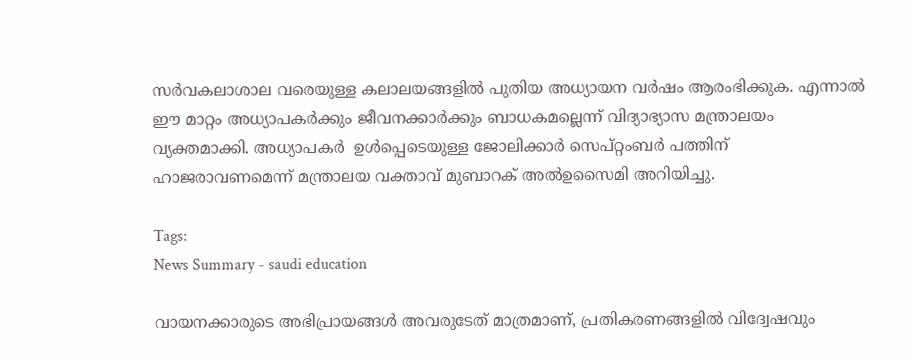സര്‍വകലാശാല വരെയുള്ള കലാലയങ്ങളില്‍ പുതിയ അധ്യായന വര്‍ഷം ആരംഭിക്കുക. എന്നാല്‍ ഈ മാറ്റം അധ്യാപകര്‍ക്കും ജീവനക്കാർക്കും ബാധകമല്ലെന്ന് വിദ്യാഭ്യാസ മന്ത്രാലയം വ്യക്തമാക്കി. അധ്യാപകർ  ഉള്‍പ്പെടെയുള്ള ജോലിക്കാര്‍ സെപ്റ്റംബര്‍ പത്തിന് ഹാജരാവണമെന്ന് മന്ത്രാലയ വക്താവ് മുബാറക് അല്‍ഉസൈമി അറിയിച്ചു.

Tags:
News Summary - saudi education

വായനക്കാരുടെ അഭിപ്രായങ്ങള്‍ അവരുടേത് മാത്രമാണ്, പ്രതികരണങ്ങളിൽ വിദ്വേഷവും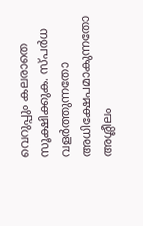വെറുപ്പും കലരാതെ സൂക്ഷിക്കുക. സ്പർധ വളർത്തുന്നതോ അധിക്ഷേപമാകുന്നതോ അശ്ലീലം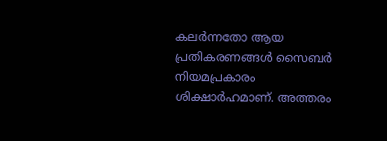കലർന്നതോ ആയ പ്രതികരണങ്ങൾ സൈബർ നിയമപ്രകാരം ശിക്ഷാർഹമാണ്. അത്തരം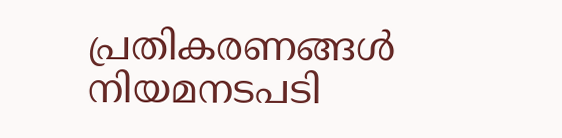പ്രതികരണങ്ങൾ നിയമനടപടി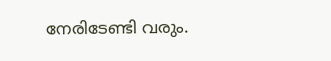നേരിടേണ്ടി വരും.